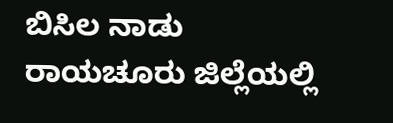ಬಿಸಿಲ ನಾಡು ರಾಯಚೂರು ಜಿಲ್ಲೆಯಲ್ಲಿ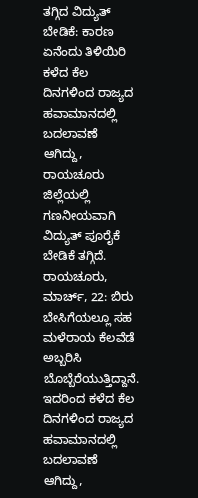ತಗ್ಗಿದ ವಿದ್ಯುತ್ ಬೇಡಿಕೆ: ಕಾರಣ ಏನೆಂದು ತಿಳಿಯಿರಿ
ಕಳೆದ ಕೆಲ ದಿನಗಳಿಂದ ರಾಜ್ಯದ ಹವಾಮಾನದಲ್ಲಿ ಬದಲಾವಣೆ ಆಗಿದ್ದು, ರಾಯಚೂರು ಜಿಲ್ಲೆಯಲ್ಲಿ ಗಣನೀಯವಾಗಿ ವಿದ್ಯುತ್ ಪೂರೈಕೆ ಬೇಡಿಕೆ ತಗ್ಗಿದೆ.
ರಾಯಚೂರು, ಮಾರ್ಚ್, 22: ಬಿರು ಬೇಸಿಗೆಯಲ್ಲೂ ಸಹ ಮಳೆರಾಯ ಕೆಲವೆಡೆ ಅಬ್ಬರಿಸಿ ಬೊಬ್ಬೆರೆಯುತ್ತಿದ್ದಾನೆ. ಇದರಿಂದ ಕಳೆದ ಕೆಲ ದಿನಗಳಿಂದ ರಾಜ್ಯದ ಹವಾಮಾನದಲ್ಲಿ ಬದಲಾವಣೆ ಆಗಿದ್ದು,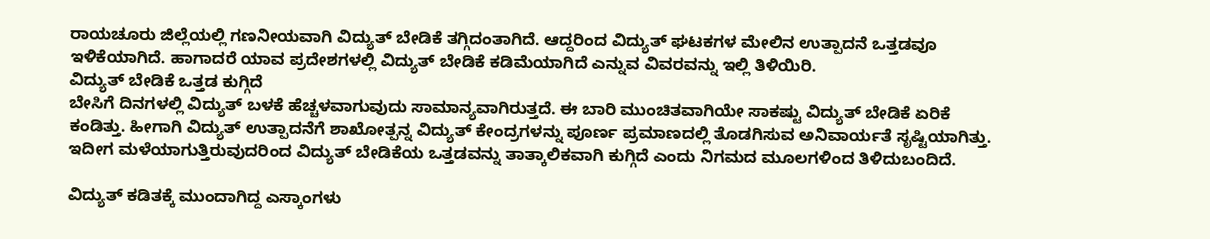ರಾಯಚೂರು ಜಿಲ್ಲೆಯಲ್ಲಿ ಗಣನೀಯವಾಗಿ ವಿದ್ಯುತ್ ಬೇಡಿಕೆ ತಗ್ಗಿದಂತಾಗಿದೆ. ಆದ್ದರಿಂದ ವಿದ್ಯುತ್ ಘಟಕಗಳ ಮೇಲಿನ ಉತ್ಪಾದನೆ ಒತ್ತಡವೂ ಇಳಿಕೆಯಾಗಿದೆ. ಹಾಗಾದರೆ ಯಾವ ಪ್ರದೇಶಗಳಲ್ಲಿ ವಿದ್ಯುತ್ ಬೇಡಿಕೆ ಕಡಿಮೆಯಾಗಿದೆ ಎನ್ನುವ ವಿವರವನ್ನು ಇಲ್ಲಿ ತಿಳಿಯಿರಿ.
ವಿದ್ಯುತ್ ಬೇಡಿಕೆ ಒತ್ತಡ ಕುಗ್ಗಿದೆ
ಬೇಸಿಗೆ ದಿನಗಳಲ್ಲಿ ವಿದ್ಯುತ್ ಬಳಕೆ ಹೆಚ್ಚಳವಾಗುವುದು ಸಾಮಾನ್ಯವಾಗಿರುತ್ತದೆ. ಈ ಬಾರಿ ಮುಂಚಿತವಾಗಿಯೇ ಸಾಕಷ್ಟು ವಿದ್ಯುತ್ ಬೇಡಿಕೆ ಏರಿಕೆ ಕಂಡಿತ್ತು. ಹೀಗಾಗಿ ವಿದ್ಯುತ್ ಉತ್ಪಾದನೆಗೆ ಶಾಖೋತ್ಪನ್ನ ವಿದ್ಯುತ್ ಕೇಂದ್ರಗಳನ್ನು ಪೂರ್ಣ ಪ್ರಮಾಣದಲ್ಲಿ ತೊಡಗಿಸುವ ಅನಿವಾರ್ಯತೆ ಸೃಷ್ಟಿಯಾಗಿತ್ತು. ಇದೀಗ ಮಳೆಯಾಗುತ್ತಿರುವುದರಿಂದ ವಿದ್ಯುತ್ ಬೇಡಿಕೆಯ ಒತ್ತಡವನ್ನು ತಾತ್ಕಾಲಿಕವಾಗಿ ಕುಗ್ಗಿದೆ ಎಂದು ನಿಗಮದ ಮೂಲಗಳಿಂದ ತಿಳಿದುಬಂದಿದೆ.

ವಿದ್ಯುತ್ ಕಡಿತಕ್ಕೆ ಮುಂದಾಗಿದ್ದ ಎಸ್ಕಾಂಗಳು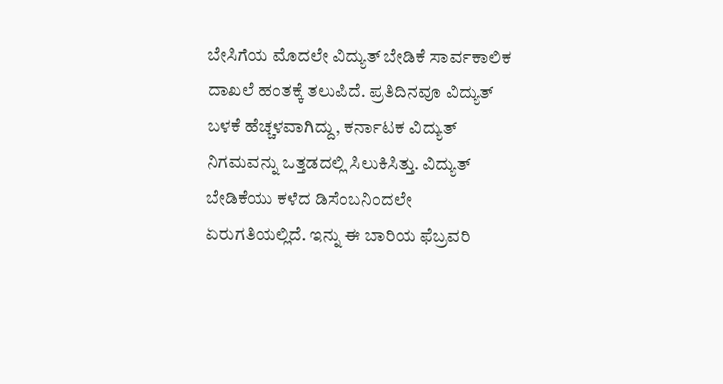ಬೇಸಿಗೆಯ ಮೊದಲೇ ವಿದ್ಯುತ್ ಬೇಡಿಕೆ ಸಾರ್ವಕಾಲಿಕ ದಾಖಲೆ ಹಂತಕ್ಕೆ ತಲುಪಿದೆ. ಪ್ರತಿದಿನವೂ ವಿದ್ಯುತ್ ಬಳಕೆ ಹೆಚ್ಚಳವಾಗಿದ್ದು, ಕರ್ನಾಟಕ ವಿದ್ಯುತ್ ನಿಗಮವನ್ನು ಒತ್ತಡದಲ್ಲಿ ಸಿಲುಕಿಸಿತ್ತು. ವಿದ್ಯುತ್ ಬೇಡಿಕೆಯು ಕಳೆದ ಡಿಸೆಂಬನಿಂದಲೇ ಏರುಗತಿಯಲ್ಲಿದೆ. ಇನ್ನು ಈ ಬಾರಿಯ ಫೆಬ್ರವರಿ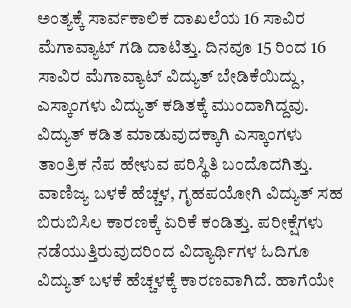ಅಂತ್ಯಕ್ಕೆ ಸಾರ್ವಕಾಲಿಕ ದಾಖಲೆಯ 16 ಸಾವಿರ ಮೆಗಾವ್ಯಾಟ್ ಗಡಿ ದಾಟಿತ್ತು. ದಿನವೂ 15 ರಿಂದ 16 ಸಾವಿರ ಮೆಗಾವ್ಯಾಟ್ ವಿದ್ಯುತ್ ಬೇಡಿಕೆಯಿದ್ದು, ಎಸ್ಕಾಂಗಳು ವಿದ್ಯುತ್ ಕಡಿತಕ್ಕೆ ಮುಂದಾಗಿದ್ದವು.
ವಿದ್ಯುತ್ ಕಡಿತ ಮಾಡುವುದಕ್ಕಾಗಿ ಎಸ್ಕಾಂಗಳು ತಾಂತ್ರಿಕ ನೆಪ ಹೇಳುವ ಪರಿಸ್ಥಿತಿ ಬಂದೊದಗಿತ್ತು. ವಾಣಿಜ್ಯ ಬಳಕೆ ಹೆಚ್ಚಳ, ಗೃಹಪಯೋಗಿ ವಿದ್ಯುತ್ ಸಹ ಬಿರುಬಿಸಿಲ ಕಾರಣಕ್ಕೆ ಏರಿಕೆ ಕಂಡಿತ್ತು. ಪರೀಕ್ಷೆಗಳು ನಡೆಯುತ್ತಿರುವುದರಿಂದ ವಿದ್ಯಾರ್ಥಿಗಳ ಓದಿಗೂ ವಿದ್ಯುತ್ ಬಳಕೆ ಹೆಚ್ಚಳಕ್ಕೆ ಕಾರಣವಾಗಿದೆ. ಹಾಗೆಯೇ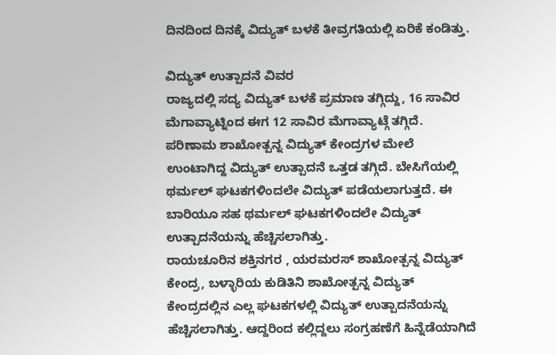ದಿನದಿಂದ ದಿನಕ್ಕೆ ವಿದ್ಯುತ್ ಬಳಕೆ ತೀವ್ರಗತಿಯಲ್ಲಿ ಏರಿಕೆ ಕಂಡಿತ್ತು.

ವಿದ್ಯುತ್ ಉತ್ಪಾದನೆ ವಿವರ
ರಾಜ್ಯದಲ್ಲಿ ಸದ್ಯ ವಿದ್ಯುತ್ ಬಳಕೆ ಪ್ರಮಾಣ ತಗ್ಗಿದ್ದು, 16 ಸಾವಿರ ಮೆಗಾವ್ಯಾಟ್ನಿಂದ ಈಗ 12 ಸಾವಿರ ಮೆಗಾವ್ಯಾಟ್ಗೆ ತಗ್ಗಿದೆ. ಪರಿಣಾಮ ಶಾಖೋತ್ಪನ್ನ ವಿದ್ಯುತ್ ಕೇಂದ್ರಗಳ ಮೇಲೆ ಉಂಟಾಗಿದ್ದ ವಿದ್ಯುತ್ ಉತ್ಪಾದನೆ ಒತ್ತಡ ತಗ್ಗಿದೆ. ಬೇಸಿಗೆಯಲ್ಲಿ ಥರ್ಮಲ್ ಘಟಕಗಳಿಂದಲೇ ವಿದ್ಯುತ್ ಪಡೆಯಲಾಗುತ್ತದೆ. ಈ ಬಾರಿಯೂ ಸಹ ಥರ್ಮಲ್ ಘಟಕಗಳಿಂದಲೇ ವಿದ್ಯುತ್ ಉತ್ಪಾದನೆಯನ್ನು ಹೆಚ್ಚಿಸಲಾಗಿತ್ತು.
ರಾಯಚೂರಿನ ಶಕ್ತಿನಗರ , ಯರಮರಸ್ ಶಾಖೋತ್ಪನ್ನ ವಿದ್ಯುತ್ ಕೇಂದ್ರ, ಬಳ್ಳಾರಿಯ ಕುಡಿತಿನಿ ಶಾಖೋತ್ಪನ್ನ ವಿದ್ಯುತ್ ಕೇಂದ್ರದಲ್ಲಿನ ಎಲ್ಲ ಘಟಕಗಳಲ್ಲಿ ವಿದ್ಯುತ್ ಉತ್ಪಾದನೆಯನ್ನು ಹೆಚ್ಚಿಸಲಾಗಿತ್ತು. ಆದ್ದರಿಂದ ಕಲ್ಲಿದ್ದಲು ಸಂಗ್ರಹಣೆಗೆ ಹಿನ್ನೆಡೆಯಾಗಿದೆ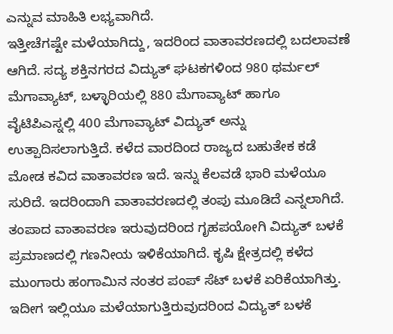ಎನ್ನುವ ಮಾಹಿತಿ ಲಭ್ಯವಾಗಿದೆ.
ಇತ್ತೀಚೆಗಷ್ಟೇ ಮಳೆಯಾಗಿದ್ದು, ಇದರಿಂದ ವಾತಾವರಣದಲ್ಲಿ ಬದಲಾವಣೆ ಆಗಿದೆ. ಸದ್ಯ ಶಕ್ತಿನಗರದ ವಿದ್ಯುತ್ ಘಟಕಗಳಿಂದ 980 ಥರ್ಮಲ್ ಮೆಗಾವ್ಯಾಟ್, ಬಳ್ಳಾರಿಯಲ್ಲಿ 880 ಮೆಗಾವ್ಯಾಟ್ ಹಾಗೂ ವೈಟಿಪಿಎಸ್ನಲ್ಲಿ 400 ಮೆಗಾವ್ಯಾಟ್ ವಿದ್ಯುತ್ ಅನ್ನು ಉತ್ಪಾದಿಸಲಾಗುತ್ತಿದೆ. ಕಳೆದ ವಾರದಿಂದ ರಾಜ್ಯದ ಬಹುತೇಕ ಕಡೆ ಮೋಡ ಕವಿದ ವಾತಾವರಣ ಇದೆ. ಇನ್ನು ಕೆಲವಡೆ ಭಾರಿ ಮಳೆಯೂ ಸುರಿದೆ. ಇದರಿಂದಾಗಿ ವಾತಾವರಣದಲ್ಲಿ ತಂಪು ಮೂಡಿದೆ ಎನ್ನಲಾಗಿದೆ.
ತಂಪಾದ ವಾತಾವರಣ ಇರುವುದರಿಂದ ಗೃಹಪಯೋಗಿ ವಿದ್ಯುತ್ ಬಳಕೆ ಪ್ರಮಾಣದಲ್ಲಿ ಗಣನೀಯ ಇಳಿಕೆಯಾಗಿದೆ. ಕೃಷಿ ಕ್ಷೇತ್ರದಲ್ಲಿ ಕಳೆದ ಮುಂಗಾರು ಹಂಗಾಮಿನ ನಂತರ ಪಂಪ್ ಸೆಟ್ ಬಳಕೆ ಏರಿಕೆಯಾಗಿತ್ತು. ಇದೀಗ ಇಲ್ಲಿಯೂ ಮಳೆಯಾಗುತ್ತಿರುವುದರಿಂದ ವಿದ್ಯುತ್ ಬಳಕೆ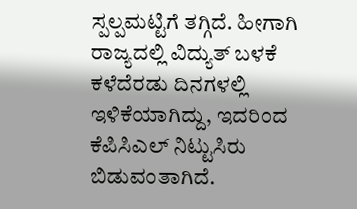ಸ್ಪಲ್ಪಮಟ್ಟಿಗೆ ತಗ್ಗಿದೆ. ಹೀಗಾಗಿ ರಾಜ್ಯದಲ್ಲಿ ವಿದ್ಯುತ್ ಬಳಕೆ ಕಳೆದೆರಡು ದಿನಗಳಲ್ಲಿ ಇಳಿಕೆಯಾಗಿದ್ದು, ಇದರಿಂದ ಕೆಪಿಸಿಎಲ್ ನಿಟ್ಟುಸಿರು ಬಿಡುವಂತಾಗಿದೆ.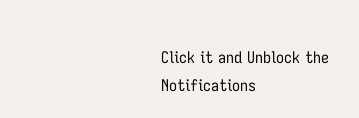Click it and Unblock the Notifications